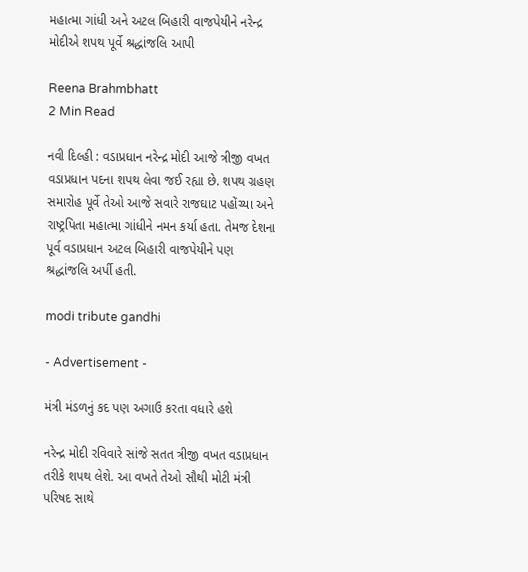મહાત્મા ગાંધી અને અટલ બિહારી વાજપેયીને નરેન્દ્ર મોદીએ શપથ પૂર્વે શ્રદ્ધાંજલિ આપી

Reena Brahmbhatt
2 Min Read

નવી દિલ્હી : વડાપ્રધાન નરેન્દ્ર મોદી આજે ત્રીજી વખત વડાપ્રધાન પદના શપથ લેવા જઈ રહ્યા છે. શપથ ગ્રહણ સમારોહ પૂર્વે તેઓ આજે સવારે રાજઘાટ પહોંચ્યા અને રાષ્ટ્રપિતા મહાત્મા ગાંધીને નમન કર્યા હતા. તેમજ દેશના પૂર્વ વડાપ્રધાન અટલ બિહારી વાજપેયીને પણ શ્રદ્ધાંજલિ અર્પી હતી.

modi tribute gandhi

- Advertisement -

મંત્રી મંડળનું કદ પણ અગાઉ કરતા વધારે હશે

નરેન્દ્ર મોદી રવિવારે સાંજે સતત ત્રીજી વખત વડાપ્રધાન તરીકે શપથ લેશે. આ વખતે તેઓ સૌથી મોટી મંત્રી પરિષદ સાથે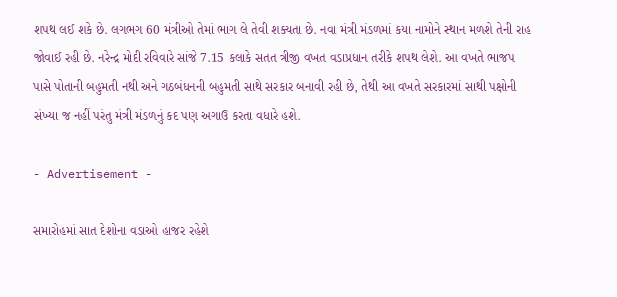શપથ લઈ શકે છે. લગભગ 60 મંત્રીઓ તેમાં ભાગ લે તેવી શક્યતા છે. નવા મંત્રી મંડળમાં કયા નામોને સ્થાન મળશે તેની રાહ જોવાઈ રહી છે. નરેન્દ્ર મોદી રવિવારે સાંજે 7.15 કલાકે સતત ત્રીજી વખત વડાપ્રધાન તરીકે શપથ લેશે. આ વખતે ભાજપ પાસે પોતાની બહુમતી નથી અને ગઠબંધનની બહુમતી સાથે સરકાર બનાવી રહી છે, તેથી આ વખતે સરકારમાં સાથી પક્ષોની સંખ્યા જ નહીં પરંતુ મંત્રી મંડળનું કદ પણ અગાઉ કરતા વધારે હશે.

- Advertisement -

સમારોહમાં સાત દેશોના વડાઓ હાજર રહેશે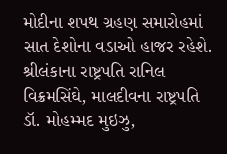મોદીના શપથ ગ્રહણ સમારોહમાં સાત દેશોના વડાઓ હાજર રહેશે. શ્રીલંકાના રાષ્ટ્રપતિ રાનિલ વિક્રમસિંઘે, માલદીવના રાષ્ટ્રપતિ ડૉ. મોહમ્મદ મુઇઝુ,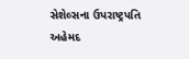સેશેલ્સના ઉપરાષ્ટ્રપતિ અહેમદ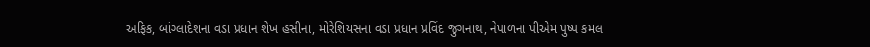અફિક, બાંગ્લાદેશના વડા પ્રધાન શેખ હસીના, મોરેશિયસના વડા પ્રધાન પ્રવિંદ જુગનાથ, નેપાળના પીએમ પુષ્પ કમલ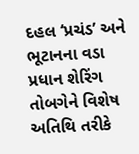દહલ ‘પ્રચંડ’ અને ભૂટાનના વડા પ્રધાન શેરિંગ તોબગેને વિશેષ અતિથિ તરીકે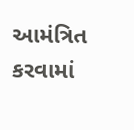આમંત્રિત કરવામાં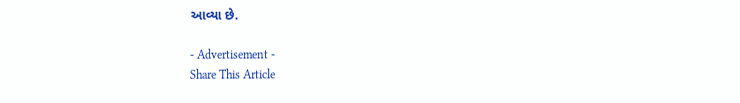આવ્યા છે.

- Advertisement -
Share This Article